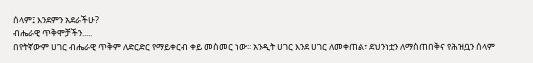ሰላም፤ እንደምን አደራችሁ?
ብሔራዊ ጥቅሞቻችን.....
በየትኛውም ሀገር ብሔራዊ ጥቅም ለድርድር የማይቀርብ ቀይ መስመር ነው፡፡ አንዲት ሀገር እንደ ሀገር ለመቀጠል፣ ደህንነቷን ለማስጠበቅና የሕዝቧን ሰላም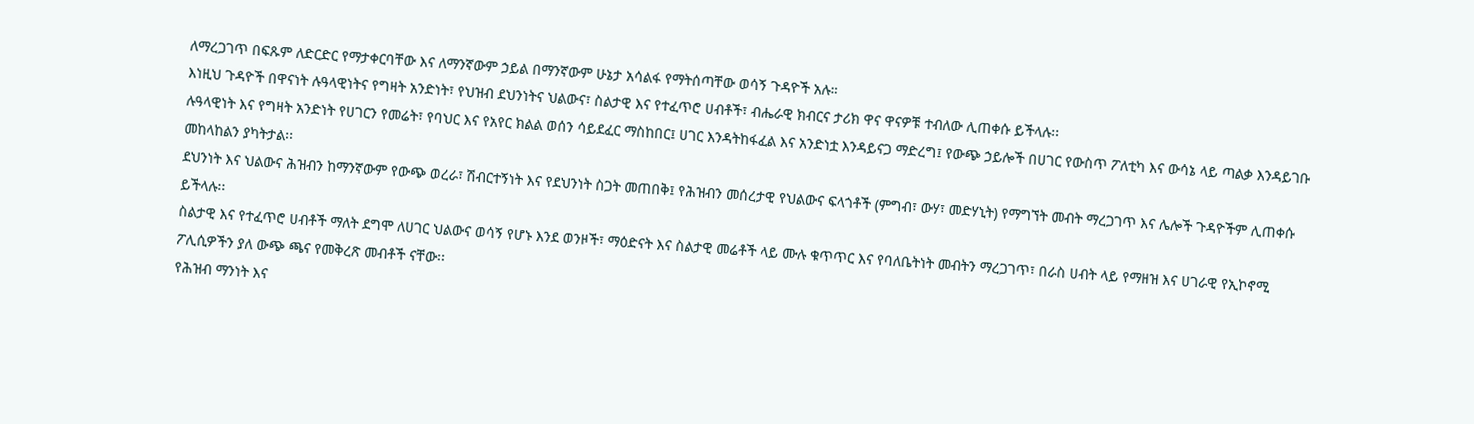ለማረጋገጥ በፍጹም ለድርድር የማታቀርባቸው እና ለማንኛውም ኃይል በማንኛውም ሁኔታ አሳልፋ የማትሰጣቸው ወሳኝ ጉዳዮች አሉ።
እነዚህ ጉዳዮች በዋናነት ሉዓላዊነትና የግዛት አንድነት፣ የህዝብ ደህንነትና ህልውና፣ ስልታዊ እና የተፈጥሮ ሀብቶች፣ ብሔራዊ ክብርና ታሪክ ዋና ዋናዎቹ ተብለው ሊጠቀሱ ይችላሉ፡፡
ሉዓላዊነት እና የግዛት አንድነት የሀገርን የመሬት፣ የባህር እና የአየር ክልል ወሰን ሳይደፈር ማስከበር፤ ሀገር እንዳትከፋፈል እና አንድነቷ እንዳይናጋ ማድረግ፤ የውጭ ኃይሎች በሀገር የውስጥ ፖለቲካ እና ውሳኔ ላይ ጣልቃ እንዳይገቡ መከላከልን ያካትታል፡፡
ደህንነት እና ህልውና ሕዝብን ከማንኛውም የውጭ ወረራ፣ ሽብርተኝነት እና የደህንነት ስጋት መጠበቅ፤ የሕዝብን መሰረታዊ የህልውና ፍላጎቶች (ምግብ፣ ውሃ፣ መድሃኒት) የማግኘት መብት ማረጋገጥ እና ሌሎች ጉዳዮችም ሊጠቀሱ ይችላሉ፡፡
ስልታዊ እና የተፈጥሮ ሀብቶች ማለት ደግሞ ለሀገር ህልውና ወሳኝ የሆኑ እንደ ወንዞች፣ ማዕድናት እና ስልታዊ መሬቶች ላይ ሙሉ ቁጥጥር እና የባለቤትነት መብትን ማረጋገጥ፣ በራስ ሀብት ላይ የማዘዝ እና ሀገራዊ የኢኮኖሚ ፖሊሲዎችን ያለ ውጭ ጫና የመቅረጽ መብቶች ናቸው፡፡
የሕዝብ ማንነት እና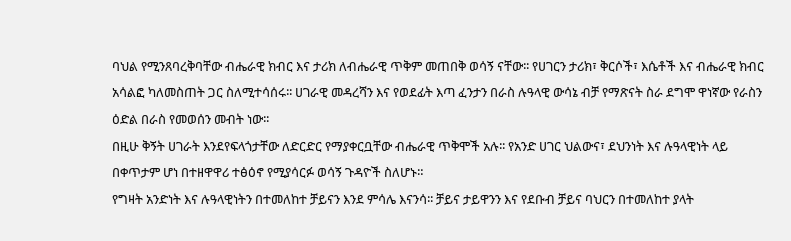ባህል የሚንጸባረቅባቸው ብሔራዊ ክብር እና ታሪክ ለብሔራዊ ጥቅም መጠበቅ ወሳኝ ናቸው፡፡ የሀገርን ታሪክ፣ ቅርሶች፣ እሴቶች እና ብሔራዊ ክብር አሳልፎ ካለመስጠት ጋር ስለሚተሳሰሩ፡፡ ሀገራዊ መዳረሻን እና የወደፊት እጣ ፈንታን በራስ ሉዓላዊ ውሳኔ ብቻ የማጽናት ስራ ደግሞ ዋነኛው የራስን ዕድል በራስ የመወሰን መብት ነው፡፡
በዚሁ ቅኝት ሀገራት እንደየፍላጎታቸው ለድርድር የማያቀርቧቸው ብሔራዊ ጥቅሞች አሉ፡፡ የአንድ ሀገር ህልውና፣ ደህንነት እና ሉዓላዊነት ላይ በቀጥታም ሆነ በተዘዋዋሪ ተፅዕኖ የሚያሳርፉ ወሳኝ ጉዳዮች ስለሆኑ።
የግዛት አንድነት እና ሉዓላዊነትን በተመለከተ ቻይናን እንደ ምሳሌ እናንሳ፡፡ ቻይና ታይዋንን እና የደቡብ ቻይና ባህርን በተመለከተ ያላት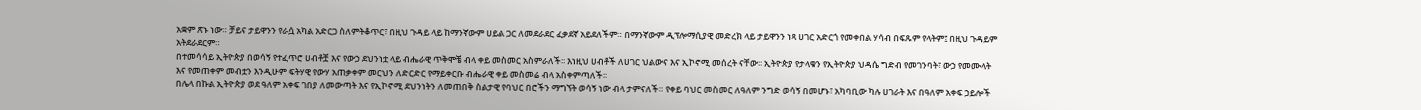አቋም ጽኑ ነው። ቻይና ታይዋንን የራሷ አካል አድርጋ ስለምትቆጥር፣ በዚህ ጉዳይ ላይ ከማንኛውም ሀይል ጋር ለመደራደር ፈቃደኛ አይደለችም። በማንኛውም ዲፕሎማሲያዊ መድረክ ላይ ታይዋንን ነጻ ሀገር አድርጎ የመቀበል ሃሳብ በፍጹም የላትም፤ በዚህ ጉዳይም አትደራደርም።
በተመሳሳይ ኢትዮጵያ በወሳኝ የተፈጥሮ ሀብቶቿ እና የውኃ ደህንነቷ ላይ ብሔራዊ ጥቅሞቼ ብላ ቀይ መስመር አስምራለች፡፡ እነዚህ ሀብቶች ለሀገር ህልውና እና ኢኮኖሚ መሰረት ናቸው፡፡ ኢትዮጵያ የታላቁን የኢትዮጵያ ህዳሴ ግድብ የመገንባት፣ ውኃ የመሙላት እና የመጠቀም መብቷን እንዲሁም ፍትሃዊ የውሃ አጠቃቀም መርህን ለድርድር የማይቀርቡ ብሔራዊ ቀይ መስመሬ ብላ አስቀምጣለች፡፡
በሌላ በኩል ኢትዮጵያ ወደ ዓለም አቀፍ ገበያ ለመውጣት እና የኢኮኖሚ ደህንነትን ለመጠበቅ ስልታዊ የባህር በሮችን ማግኘት ወሳኝ ነው ብላ ታምናለች። የቀይ ባህር መስመር ለዓለም ንግድ ወሳኝ በመሆኑ፣ አካባቢው ካሉ ሀገራት እና በዓለም አቀፍ ኃይሎች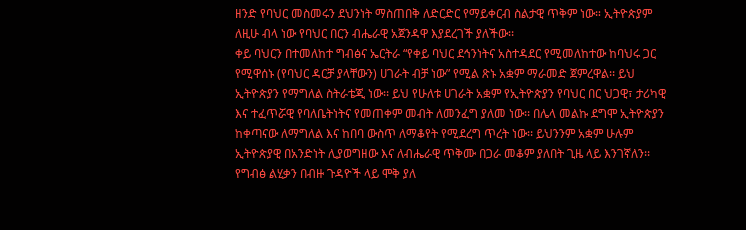ዘንድ የባህር መስመሩን ደህንነት ማስጠበቅ ለድርድር የማይቀርብ ስልታዊ ጥቅም ነው። ኢትዮጵያም ለዚሁ ብላ ነው የባህር በርን ብሔራዊ አጀንዳዋ እያደረገች ያለችው፡፡
ቀይ ባህርን በተመለከተ ግብፅና ኤርትራ “የቀይ ባህር ደኅንነትና አስተዳደር የሚመለከተው ከባህሩ ጋር የሚዋሰኑ (የባህር ዳርቻ ያላቸውን) ሀገራት ብቻ ነው” የሚል ጽኑ አቋም ማራመድ ጀምረዋል፡፡ ይህ ኢትዮጵያን የማግለል ስትራቴጂ ነው፡፡ ይህ የሁለቱ ሀገራት አቋም የኢትዮጵያን የባህር በር ህጋዊ፣ ታሪካዊ እና ተፈጥሯዊ የባለቤትነትና የመጠቀም መብት ለመንፈግ ያለመ ነው፡፡ በሌላ መልኩ ደግሞ ኢትዮጵያን ከቀጣናው ለማግለል እና ከበባ ውስጥ ለማቆየት የሚደረግ ጥረት ነው፡፡ ይህንንም አቋም ሁሉም ኢትዮጵያዊ በአንድነት ሊያወግዘው እና ለብሔራዊ ጥቅሙ በጋራ መቆም ያለበት ጊዜ ላይ እንገኛለን፡፡
የግብፅ ልሂቃን በብዙ ጉዳዮች ላይ ሞቅ ያለ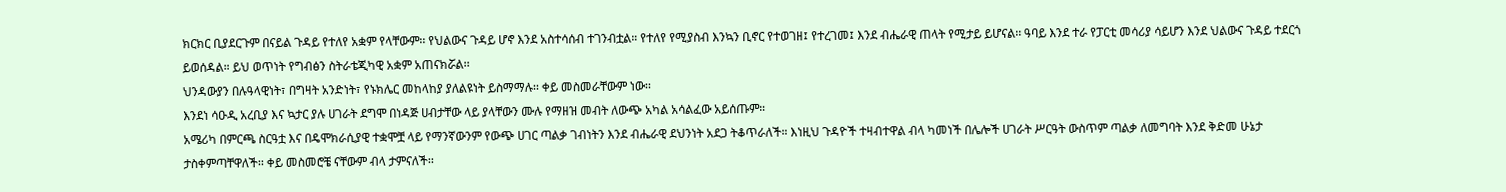ክርክር ቢያደርጉም በናይል ጉዳይ የተለየ አቋም የላቸውም፡፡ የህልውና ጉዳይ ሆኖ እንደ አስተሳሰብ ተገንብቷል። የተለየ የሚያስብ እንኳን ቢኖር የተወገዘ፤ የተረገመ፤ እንደ ብሔራዊ ጠላት የሚታይ ይሆናል፡፡ ዓባይ እንደ ተራ የፓርቲ መሳሪያ ሳይሆን እንደ ህልውና ጉዳይ ተደርጎ ይወሰዳል። ይህ ወጥነት የግብፅን ስትራቴጂካዊ አቋም አጠናክሯል፡፡
ህንዳውያን በሉዓላዊነት፣ በግዛት አንድነት፣ የኑክሌር መከላከያ ያለልዩነት ይስማማሉ፡፡ ቀይ መስመራቸውም ነው፡፡
እንደነ ሳዑዲ አረቢያ እና ኳታር ያሉ ሀገራት ደግሞ በነዳጅ ሀብታቸው ላይ ያላቸውን ሙሉ የማዘዝ መብት ለውጭ አካል አሳልፈው አይሰጡም።
አሜሪካ በምርጫ ስርዓቷ እና በዴሞክራሲያዊ ተቋሞቿ ላይ የማንኛውንም የውጭ ሀገር ጣልቃ ገብነትን እንደ ብሔራዊ ደህንነት አደጋ ትቆጥራለች። እነዚህ ጉዳዮች ተዛብተዋል ብላ ካመነች በሌሎች ሀገራት ሥርዓት ውስጥም ጣልቃ ለመግባት እንደ ቅድመ ሁኔታ ታስቀምጣቸዋለች፡፡ ቀይ መስመሮቼ ናቸውም ብላ ታምናለች፡፡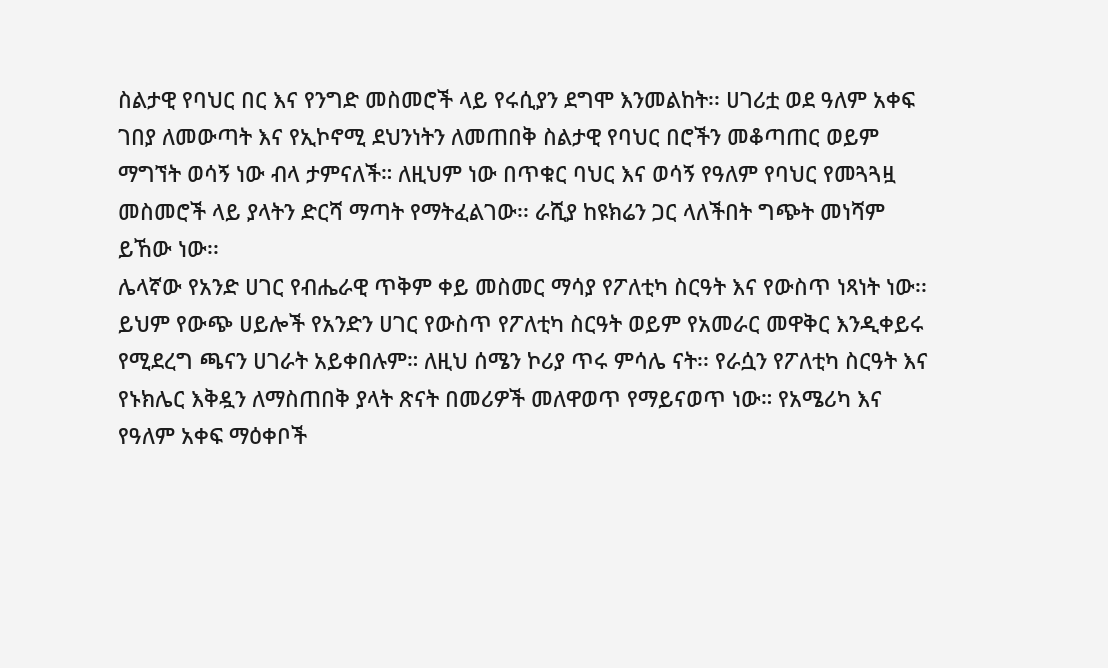ስልታዊ የባህር በር እና የንግድ መስመሮች ላይ የሩሲያን ደግሞ እንመልከት፡፡ ሀገሪቷ ወደ ዓለም አቀፍ ገበያ ለመውጣት እና የኢኮኖሚ ደህንነትን ለመጠበቅ ስልታዊ የባህር በሮችን መቆጣጠር ወይም ማግኘት ወሳኝ ነው ብላ ታምናለች። ለዚህም ነው በጥቁር ባህር እና ወሳኝ የዓለም የባህር የመጓጓዟ መስመሮች ላይ ያላትን ድርሻ ማጣት የማትፈልገው፡፡ ራሺያ ከዩክሬን ጋር ላለችበት ግጭት መነሻም ይኸው ነው፡፡
ሌላኛው የአንድ ሀገር የብሔራዊ ጥቅም ቀይ መስመር ማሳያ የፖለቲካ ስርዓት እና የውስጥ ነጻነት ነው፡፡ ይህም የውጭ ሀይሎች የአንድን ሀገር የውስጥ የፖለቲካ ስርዓት ወይም የአመራር መዋቅር እንዲቀይሩ የሚደረግ ጫናን ሀገራት አይቀበሉም። ለዚህ ሰሜን ኮሪያ ጥሩ ምሳሌ ናት፡፡ የራሷን የፖለቲካ ስርዓት እና የኑክሌር እቅዷን ለማስጠበቅ ያላት ጽናት በመሪዎች መለዋወጥ የማይናወጥ ነው። የአሜሪካ እና የዓለም አቀፍ ማዕቀቦች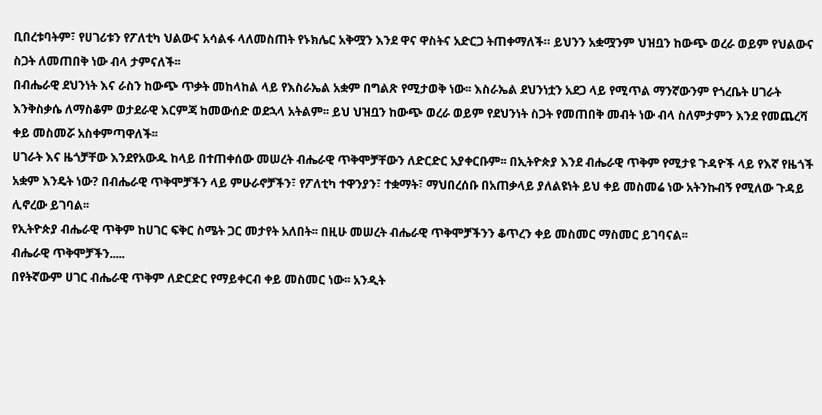ቢበረቱባትም፣ የሀገሪቱን የፖለቲካ ህልውና አሳልፋ ላለመስጠት የኑክሌር አቅሟን እንደ ዋና ዋስትና አድርጋ ትጠቀማለች። ይህንን አቋሟንም ህዝቧን ከውጭ ወረራ ወይም የህልውና ስጋት ለመጠበቅ ነው ብላ ታምናለች፡፡
በብሔራዊ ደህንነት እና ራስን ከውጭ ጥቃት መከላከል ላይ የእስራኤል አቋም በግልጽ የሚታወቅ ነው፡፡ እስራኤል ደህንነቷን አደጋ ላይ የሚጥል ማንኛውንም የጎረቤት ሀገራት እንቅስቃሴ ለማስቆም ወታደራዊ እርምጃ ከመውሰድ ወደኋላ አትልም፡፡ ይህ ህዝቧን ከውጭ ወረራ ወይም የደህንነት ስጋት የመጠበቅ መብት ነው ብላ ስለምታምን እንደ የመጨረሻ ቀይ መስመሯ አስቀምጣዋለች፡፡
ሀገራት እና ዜጎቻቸው እንደየአውዱ ከላይ በተጠቀሰው መሠረት ብሔራዊ ጥቅሞቻቸውን ለድርድር አያቀርቡም፡፡ በኢትዮጵያ እንደ ብሔራዊ ጥቅም የሚታዩ ጉዳዮች ላይ የእኛ የዜጎች አቋም እንዴት ነው? በብሔራዊ ጥቅሞቻችን ላይ ምሁራኖቻችን፣ የፖለቲካ ተዋንያን፣ ተቋማት፣ ማህበረሰቡ በአጠቃላይ ያለልዩነት ይህ ቀይ መስመሬ ነው አትንኩብኝ የሚለው ጉዳይ ሊኖረው ይገባል፡፡
የኢትዮጵያ ብሔራዊ ጥቅም ከሀገር ፍቅር ስሜት ጋር መታየት አለበት፡፡ በዚሁ መሠረት ብሔራዊ ጥቅሞቻችንን ቆጥረን ቀይ መስመር ማስመር ይገባናል፡፡
ብሔራዊ ጥቅሞቻችን.....
በየትኛውም ሀገር ብሔራዊ ጥቅም ለድርድር የማይቀርብ ቀይ መስመር ነው፡፡ አንዲት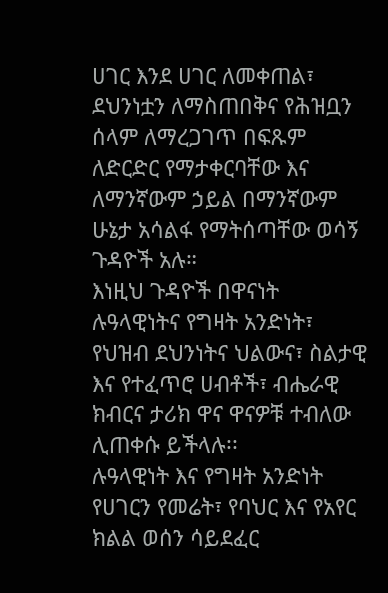ሀገር እንደ ሀገር ለመቀጠል፣ ደህንነቷን ለማስጠበቅና የሕዝቧን ሰላም ለማረጋገጥ በፍጹም ለድርድር የማታቀርባቸው እና ለማንኛውም ኃይል በማንኛውም ሁኔታ አሳልፋ የማትሰጣቸው ወሳኝ ጉዳዮች አሉ።
እነዚህ ጉዳዮች በዋናነት ሉዓላዊነትና የግዛት አንድነት፣ የህዝብ ደህንነትና ህልውና፣ ስልታዊ እና የተፈጥሮ ሀብቶች፣ ብሔራዊ ክብርና ታሪክ ዋና ዋናዎቹ ተብለው ሊጠቀሱ ይችላሉ፡፡
ሉዓላዊነት እና የግዛት አንድነት የሀገርን የመሬት፣ የባህር እና የአየር ክልል ወሰን ሳይደፈር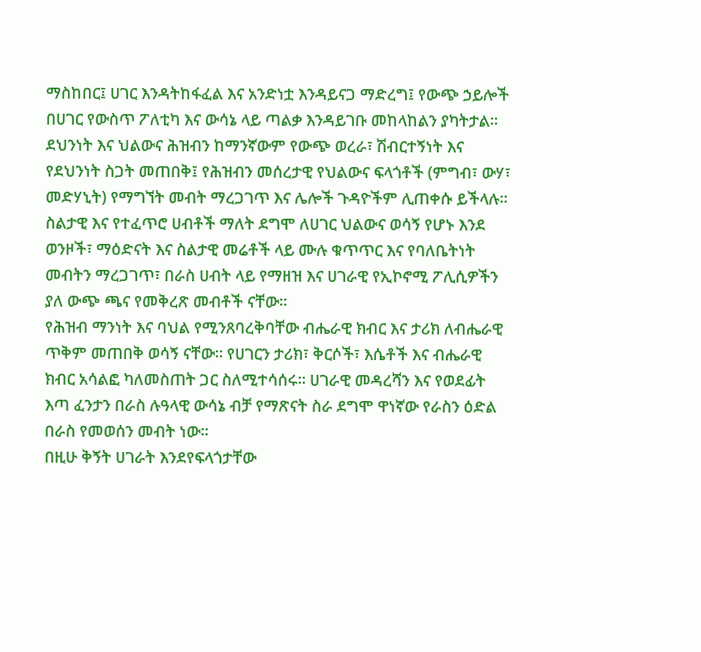ማስከበር፤ ሀገር እንዳትከፋፈል እና አንድነቷ እንዳይናጋ ማድረግ፤ የውጭ ኃይሎች በሀገር የውስጥ ፖለቲካ እና ውሳኔ ላይ ጣልቃ እንዳይገቡ መከላከልን ያካትታል፡፡
ደህንነት እና ህልውና ሕዝብን ከማንኛውም የውጭ ወረራ፣ ሽብርተኝነት እና የደህንነት ስጋት መጠበቅ፤ የሕዝብን መሰረታዊ የህልውና ፍላጎቶች (ምግብ፣ ውሃ፣ መድሃኒት) የማግኘት መብት ማረጋገጥ እና ሌሎች ጉዳዮችም ሊጠቀሱ ይችላሉ፡፡
ስልታዊ እና የተፈጥሮ ሀብቶች ማለት ደግሞ ለሀገር ህልውና ወሳኝ የሆኑ እንደ ወንዞች፣ ማዕድናት እና ስልታዊ መሬቶች ላይ ሙሉ ቁጥጥር እና የባለቤትነት መብትን ማረጋገጥ፣ በራስ ሀብት ላይ የማዘዝ እና ሀገራዊ የኢኮኖሚ ፖሊሲዎችን ያለ ውጭ ጫና የመቅረጽ መብቶች ናቸው፡፡
የሕዝብ ማንነት እና ባህል የሚንጸባረቅባቸው ብሔራዊ ክብር እና ታሪክ ለብሔራዊ ጥቅም መጠበቅ ወሳኝ ናቸው፡፡ የሀገርን ታሪክ፣ ቅርሶች፣ እሴቶች እና ብሔራዊ ክብር አሳልፎ ካለመስጠት ጋር ስለሚተሳሰሩ፡፡ ሀገራዊ መዳረሻን እና የወደፊት እጣ ፈንታን በራስ ሉዓላዊ ውሳኔ ብቻ የማጽናት ስራ ደግሞ ዋነኛው የራስን ዕድል በራስ የመወሰን መብት ነው፡፡
በዚሁ ቅኝት ሀገራት እንደየፍላጎታቸው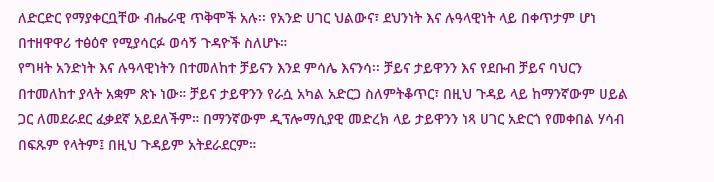ለድርድር የማያቀርቧቸው ብሔራዊ ጥቅሞች አሉ፡፡ የአንድ ሀገር ህልውና፣ ደህንነት እና ሉዓላዊነት ላይ በቀጥታም ሆነ በተዘዋዋሪ ተፅዕኖ የሚያሳርፉ ወሳኝ ጉዳዮች ስለሆኑ።
የግዛት አንድነት እና ሉዓላዊነትን በተመለከተ ቻይናን እንደ ምሳሌ እናንሳ፡፡ ቻይና ታይዋንን እና የደቡብ ቻይና ባህርን በተመለከተ ያላት አቋም ጽኑ ነው። ቻይና ታይዋንን የራሷ አካል አድርጋ ስለምትቆጥር፣ በዚህ ጉዳይ ላይ ከማንኛውም ሀይል ጋር ለመደራደር ፈቃደኛ አይደለችም። በማንኛውም ዲፕሎማሲያዊ መድረክ ላይ ታይዋንን ነጻ ሀገር አድርጎ የመቀበል ሃሳብ በፍጹም የላትም፤ በዚህ ጉዳይም አትደራደርም።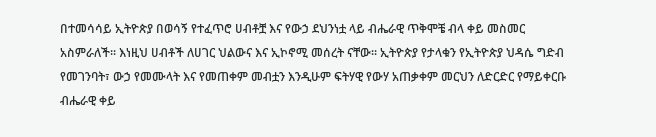በተመሳሳይ ኢትዮጵያ በወሳኝ የተፈጥሮ ሀብቶቿ እና የውኃ ደህንነቷ ላይ ብሔራዊ ጥቅሞቼ ብላ ቀይ መስመር አስምራለች፡፡ እነዚህ ሀብቶች ለሀገር ህልውና እና ኢኮኖሚ መሰረት ናቸው፡፡ ኢትዮጵያ የታላቁን የኢትዮጵያ ህዳሴ ግድብ የመገንባት፣ ውኃ የመሙላት እና የመጠቀም መብቷን እንዲሁም ፍትሃዊ የውሃ አጠቃቀም መርህን ለድርድር የማይቀርቡ ብሔራዊ ቀይ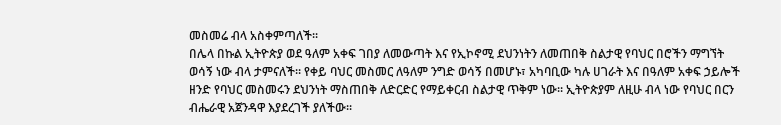መስመሬ ብላ አስቀምጣለች፡፡
በሌላ በኩል ኢትዮጵያ ወደ ዓለም አቀፍ ገበያ ለመውጣት እና የኢኮኖሚ ደህንነትን ለመጠበቅ ስልታዊ የባህር በሮችን ማግኘት ወሳኝ ነው ብላ ታምናለች። የቀይ ባህር መስመር ለዓለም ንግድ ወሳኝ በመሆኑ፣ አካባቢው ካሉ ሀገራት እና በዓለም አቀፍ ኃይሎች ዘንድ የባህር መስመሩን ደህንነት ማስጠበቅ ለድርድር የማይቀርብ ስልታዊ ጥቅም ነው። ኢትዮጵያም ለዚሁ ብላ ነው የባህር በርን ብሔራዊ አጀንዳዋ እያደረገች ያለችው፡፡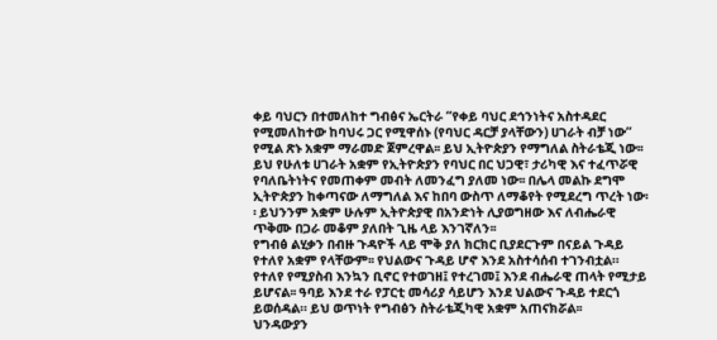ቀይ ባህርን በተመለከተ ግብፅና ኤርትራ “የቀይ ባህር ደኅንነትና አስተዳደር የሚመለከተው ከባህሩ ጋር የሚዋሰኑ (የባህር ዳርቻ ያላቸውን) ሀገራት ብቻ ነው” የሚል ጽኑ አቋም ማራመድ ጀምረዋል፡፡ ይህ ኢትዮጵያን የማግለል ስትራቴጂ ነው፡፡ ይህ የሁለቱ ሀገራት አቋም የኢትዮጵያን የባህር በር ህጋዊ፣ ታሪካዊ እና ተፈጥሯዊ የባለቤትነትና የመጠቀም መብት ለመንፈግ ያለመ ነው፡፡ በሌላ መልኩ ደግሞ ኢትዮጵያን ከቀጣናው ለማግለል እና ከበባ ውስጥ ለማቆየት የሚደረግ ጥረት ነው፡፡ ይህንንም አቋም ሁሉም ኢትዮጵያዊ በአንድነት ሊያወግዘው እና ለብሔራዊ ጥቅሙ በጋራ መቆም ያለበት ጊዜ ላይ እንገኛለን፡፡
የግብፅ ልሂቃን በብዙ ጉዳዮች ላይ ሞቅ ያለ ክርክር ቢያደርጉም በናይል ጉዳይ የተለየ አቋም የላቸውም፡፡ የህልውና ጉዳይ ሆኖ እንደ አስተሳሰብ ተገንብቷል። የተለየ የሚያስብ እንኳን ቢኖር የተወገዘ፤ የተረገመ፤ እንደ ብሔራዊ ጠላት የሚታይ ይሆናል፡፡ ዓባይ እንደ ተራ የፓርቲ መሳሪያ ሳይሆን እንደ ህልውና ጉዳይ ተደርጎ ይወሰዳል። ይህ ወጥነት የግብፅን ስትራቴጂካዊ አቋም አጠናክሯል፡፡
ህንዳውያን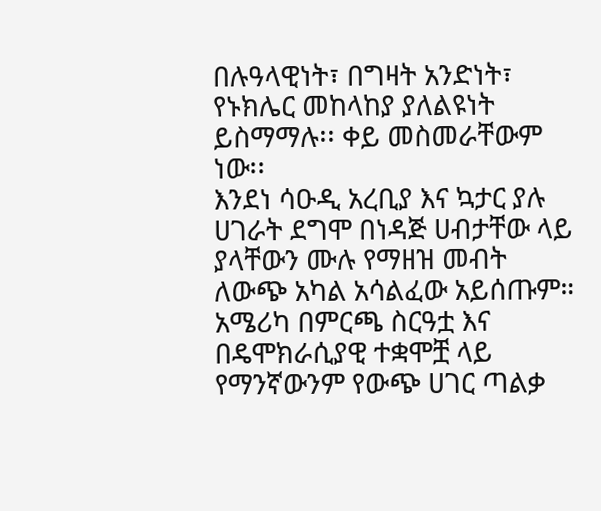በሉዓላዊነት፣ በግዛት አንድነት፣ የኑክሌር መከላከያ ያለልዩነት ይስማማሉ፡፡ ቀይ መስመራቸውም ነው፡፡
እንደነ ሳዑዲ አረቢያ እና ኳታር ያሉ ሀገራት ደግሞ በነዳጅ ሀብታቸው ላይ ያላቸውን ሙሉ የማዘዝ መብት ለውጭ አካል አሳልፈው አይሰጡም።
አሜሪካ በምርጫ ስርዓቷ እና በዴሞክራሲያዊ ተቋሞቿ ላይ የማንኛውንም የውጭ ሀገር ጣልቃ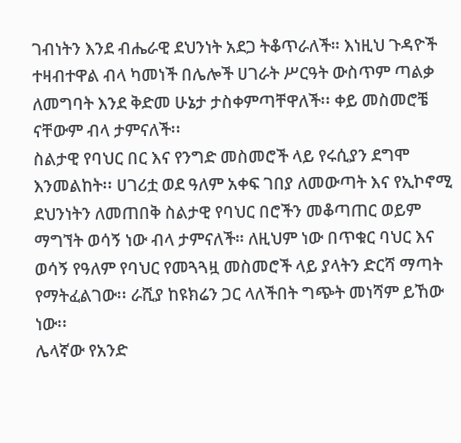ገብነትን እንደ ብሔራዊ ደህንነት አደጋ ትቆጥራለች። እነዚህ ጉዳዮች ተዛብተዋል ብላ ካመነች በሌሎች ሀገራት ሥርዓት ውስጥም ጣልቃ ለመግባት እንደ ቅድመ ሁኔታ ታስቀምጣቸዋለች፡፡ ቀይ መስመሮቼ ናቸውም ብላ ታምናለች፡፡
ስልታዊ የባህር በር እና የንግድ መስመሮች ላይ የሩሲያን ደግሞ እንመልከት፡፡ ሀገሪቷ ወደ ዓለም አቀፍ ገበያ ለመውጣት እና የኢኮኖሚ ደህንነትን ለመጠበቅ ስልታዊ የባህር በሮችን መቆጣጠር ወይም ማግኘት ወሳኝ ነው ብላ ታምናለች። ለዚህም ነው በጥቁር ባህር እና ወሳኝ የዓለም የባህር የመጓጓዟ መስመሮች ላይ ያላትን ድርሻ ማጣት የማትፈልገው፡፡ ራሺያ ከዩክሬን ጋር ላለችበት ግጭት መነሻም ይኸው ነው፡፡
ሌላኛው የአንድ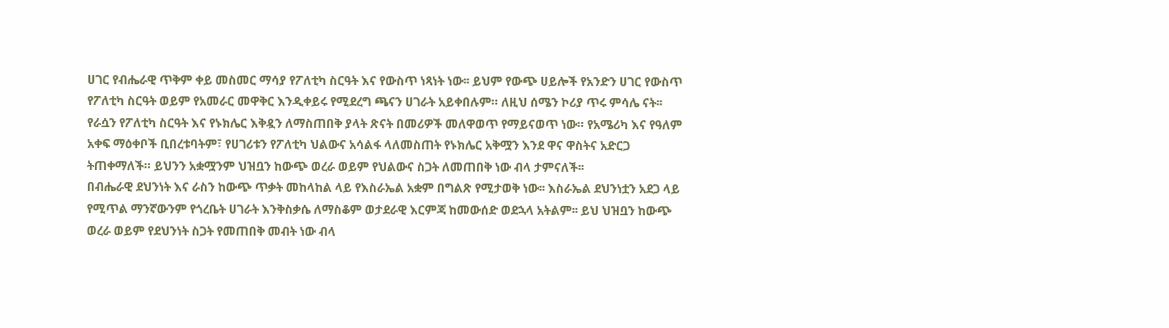ሀገር የብሔራዊ ጥቅም ቀይ መስመር ማሳያ የፖለቲካ ስርዓት እና የውስጥ ነጻነት ነው፡፡ ይህም የውጭ ሀይሎች የአንድን ሀገር የውስጥ የፖለቲካ ስርዓት ወይም የአመራር መዋቅር እንዲቀይሩ የሚደረግ ጫናን ሀገራት አይቀበሉም። ለዚህ ሰሜን ኮሪያ ጥሩ ምሳሌ ናት፡፡ የራሷን የፖለቲካ ስርዓት እና የኑክሌር እቅዷን ለማስጠበቅ ያላት ጽናት በመሪዎች መለዋወጥ የማይናወጥ ነው። የአሜሪካ እና የዓለም አቀፍ ማዕቀቦች ቢበረቱባትም፣ የሀገሪቱን የፖለቲካ ህልውና አሳልፋ ላለመስጠት የኑክሌር አቅሟን እንደ ዋና ዋስትና አድርጋ ትጠቀማለች። ይህንን አቋሟንም ህዝቧን ከውጭ ወረራ ወይም የህልውና ስጋት ለመጠበቅ ነው ብላ ታምናለች፡፡
በብሔራዊ ደህንነት እና ራስን ከውጭ ጥቃት መከላከል ላይ የእስራኤል አቋም በግልጽ የሚታወቅ ነው፡፡ እስራኤል ደህንነቷን አደጋ ላይ የሚጥል ማንኛውንም የጎረቤት ሀገራት እንቅስቃሴ ለማስቆም ወታደራዊ እርምጃ ከመውሰድ ወደኋላ አትልም፡፡ ይህ ህዝቧን ከውጭ ወረራ ወይም የደህንነት ስጋት የመጠበቅ መብት ነው ብላ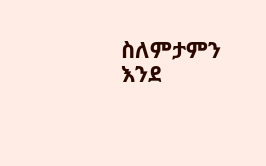ስለምታምን እንደ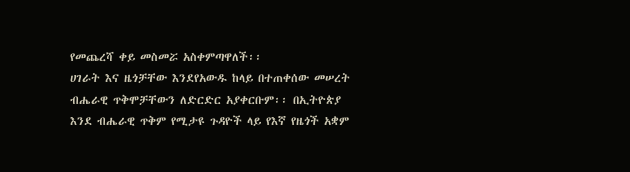የመጨረሻ ቀይ መስመሯ አስቀምጣዋለች፡፡
ሀገራት እና ዜጎቻቸው እንደየአውዱ ከላይ በተጠቀሰው መሠረት ብሔራዊ ጥቅሞቻቸውን ለድርድር አያቀርቡም፡፡ በኢትዮጵያ እንደ ብሔራዊ ጥቅም የሚታዩ ጉዳዮች ላይ የእኛ የዜጎች አቋም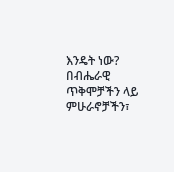እንዴት ነው? በብሔራዊ ጥቅሞቻችን ላይ ምሁራኖቻችን፣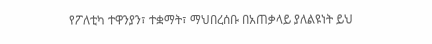የፖለቲካ ተዋንያን፣ ተቋማት፣ ማህበረሰቡ በአጠቃላይ ያለልዩነት ይህ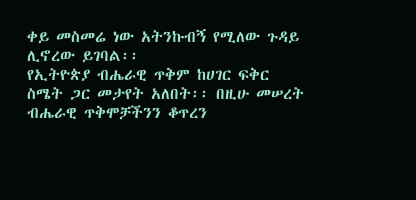ቀይ መስመሬ ነው አትንኩብኝ የሚለው ጉዳይ ሊኖረው ይገባል፡፡
የኢትዮጵያ ብሔራዊ ጥቅም ከሀገር ፍቅር ስሜት ጋር መታየት አለበት፡፡ በዚሁ መሠረት ብሔራዊ ጥቅሞቻችንን ቆጥረን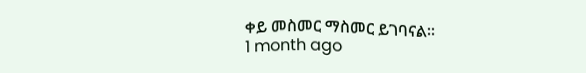ቀይ መስመር ማስመር ይገባናል፡፡
1 month ago